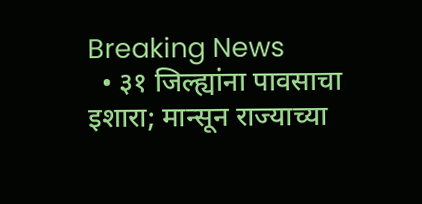Breaking News
  • ३१ जिल्ह्यांना पावसाचा इशारा; मान्सून राज्याच्या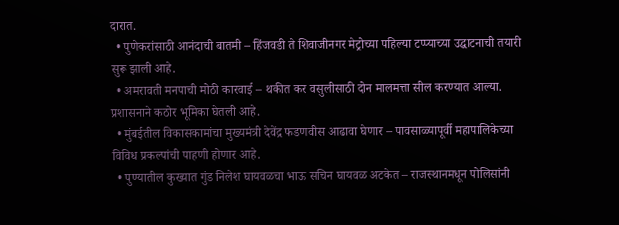दारात.
  • पुणेकरांसाठी आनंदाची बातमी – हिंजवडी ते शिवाजीनगर मेट्रोच्या पहिल्या टप्प्याच्या उद्घाटनाची तयारी सुरू झाली आहे.
  • अमरावती मनपाची मोठी कारवाई – थकीत कर वसुलीसाठी दोन मालमत्ता सील करण्यात आल्या. प्रशासनाने कठोर भूमिका घेतली आहे.
  • मुंबईतील विकासकामांचा मुख्यमंत्री देवेंद्र फडणवीस आढावा घेणार – पावसाळ्यापूर्वी महापालिकेच्या विविध प्रकल्पांची पाहणी होणार आहे.
  • पुण्यातील कुख्यात गुंड निलेश घायवळचा भाऊ सचिन घायवळ अटकेत – राजस्थानमधून पोलिसांनी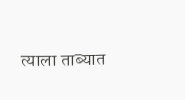त्याला ताब्यात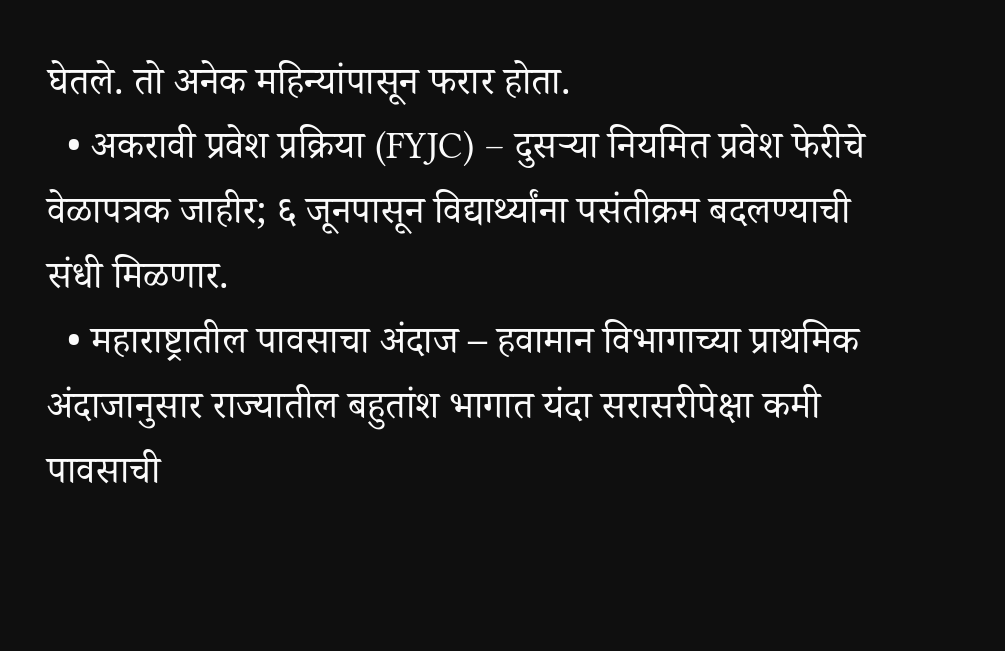घेतले. तो अनेक महिन्यांपासून फरार होता.
  • अकरावी प्रवेश प्रक्रिया (FYJC) – दुसऱ्या नियमित प्रवेश फेरीचे वेळापत्रक जाहीर; ६ जूनपासून विद्यार्थ्यांना पसंतीक्रम बदलण्याची संधी मिळणार.
  • महाराष्ट्रातील पावसाचा अंदाज – हवामान विभागाच्या प्राथमिक अंदाजानुसार राज्यातील बहुतांश भागात यंदा सरासरीपेक्षा कमी पावसाची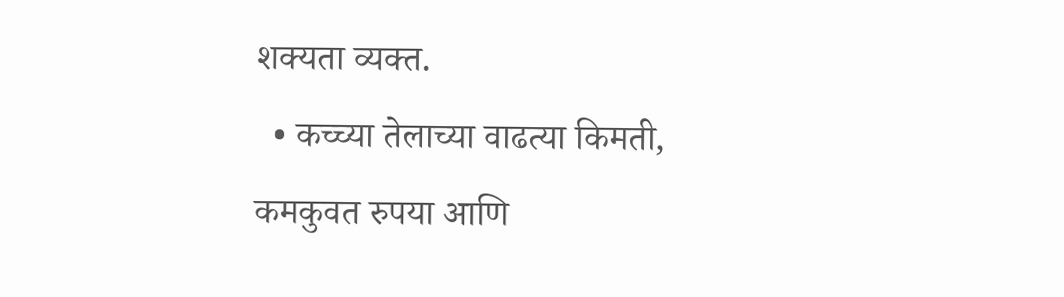शक्यता व्यक्त.
  • कच्च्या तेलाच्या वाढत्या किमती, कमकुवत रुपया आणि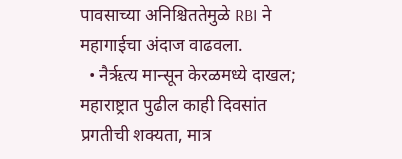पावसाच्या अनिश्चिततेमुळे RBI ने महागाईचा अंदाज वाढवला.
  • नैर्ऋत्य मान्सून केरळमध्ये दाखल; महाराष्ट्रात पुढील काही दिवसांत प्रगतीची शक्यता, मात्र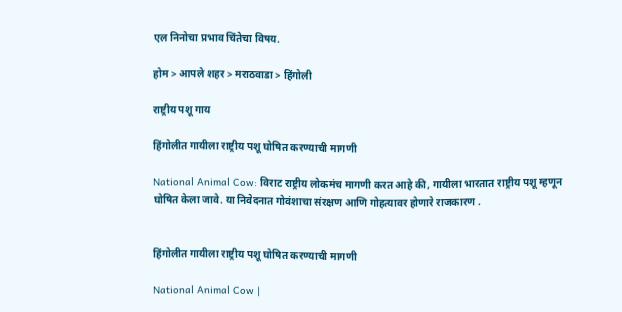एल निनोचा प्रभाव चिंतेचा विषय.

होम > आपले शहर > मराठवाडा > हिंगोली

राष्ट्रीय पशू गाय

हिंगोलीत गायीला राष्ट्रीय पशू घोषित करण्याची मागणी

National Animal Cow: विराट राष्ट्रीय लोकमंच मागणी करत आहे की, गायीला भारतात राष्ट्रीय पशू म्हणून घोषित केला जावे. या निवेदनात गोवंशाचा संरक्षण आणि गोहत्यावर होणारे राजकारण .


हिंगोलीत गायीला राष्ट्रीय पशू घोषित करण्याची मागणी

National Animal Cow |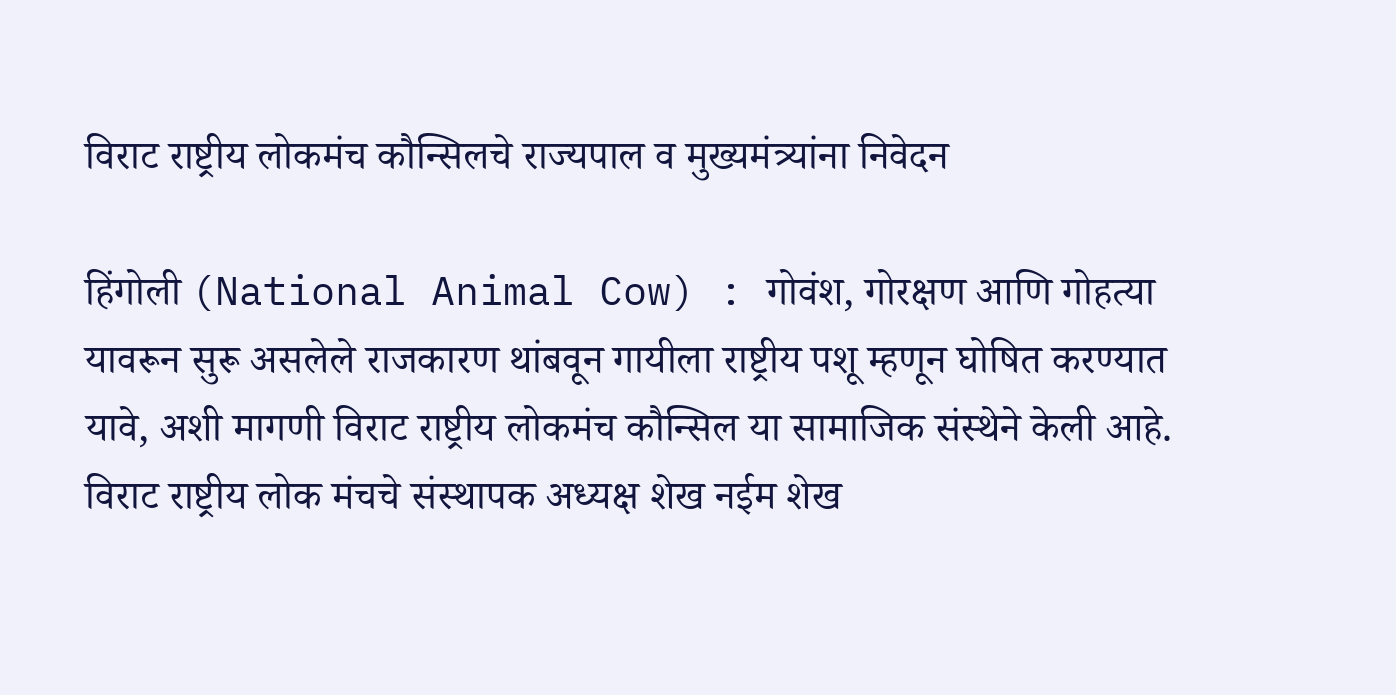विराट राष्ट्रीय लोकमंच कौन्सिलचे राज्यपाल व मुख्यमंत्र्यांना निवेदन

हिंगोली (National Animal Cow) : गोवंश, गोरक्षण आणि गोहत्या यावरून सुरू असलेले राजकारण थांबवून गायीला राष्ट्रीय पशू म्हणून घोषित करण्यात यावे, अशी मागणी विराट राष्ट्रीय लोकमंच कौन्सिल या सामाजिक संस्थेने केली आहे. विराट राष्ट्रीय लोक मंचचे संस्थापक अध्यक्ष शेख नईम शेख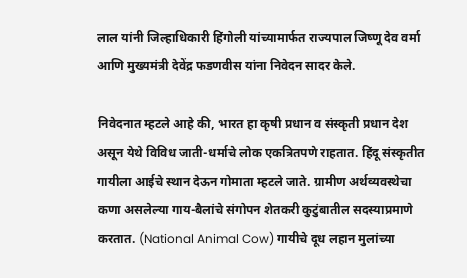लाल यांनी जिल्हाधिकारी हिंगोली यांच्यामार्फत राज्यपाल जिष्णू देव वर्मा आणि मुख्यमंत्री देवेंद्र फडणवीस यांना निवेदन सादर केले.

निवेदनात म्हटले आहे की, भारत हा कृषी प्रधान व संस्कृती प्रधान देश असून येथे विविध जाती-धर्माचे लोक एकत्रितपणे राहतात. हिंदू संस्कृतीत गायीला आईचे स्थान देऊन गोमाता म्हटले जाते. ग्रामीण अर्थव्यवस्थेचा कणा असलेल्या गाय-बैलांचे संगोपन शेतकरी कुटुंबातील सदस्याप्रमाणे करतात. (National Animal Cow) गायीचे दूध लहान मुलांच्या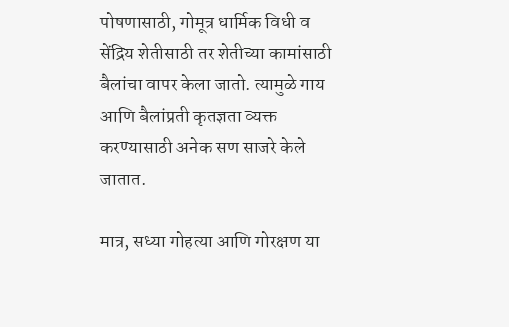पोषणासाठी, गोमूत्र धार्मिक विधी व सेंद्रिय शेतीसाठी तर शेतीच्या कामांसाठी बैलांचा वापर केला जातो. त्यामुळे गाय आणि बैलांप्रती कृतज्ञता व्यक्त करण्यासाठी अनेक सण साजरे केले जातात.

मात्र, सध्या गोहत्या आणि गोरक्षण या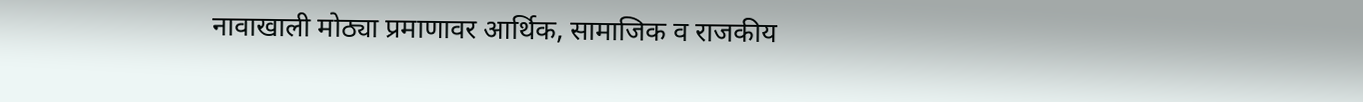नावाखाली मोठ्या प्रमाणावर आर्थिक, सामाजिक व राजकीय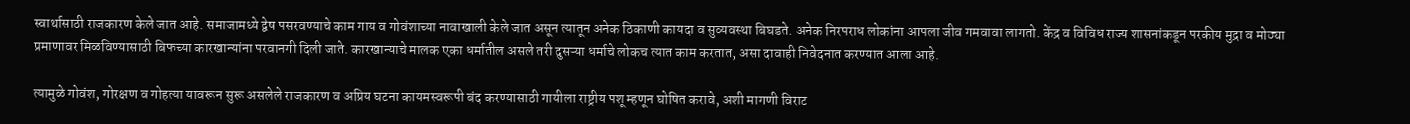स्वार्थासाठी राजकारण केले जात आहे. समाजामध्ये द्वेष पसरवण्याचे काम गाय व गोवंशाच्या नावाखाली केले जात असून त्यातून अनेक ठिकाणी कायदा व सुव्यवस्था बिघडते. अनेक निरपराध लोकांना आपला जीव गमवावा लागतो. केंद्र व विविध राज्य शासनांकडून परकीय मुद्रा व मोठ्या प्रमाणावर मिळविण्यासाठी बिफच्या कारखान्यांना परवानगी दिली जाते. कारखान्याचे मालक एका धर्मातील असले तरी दुसऱ्या धर्माचे लोकच त्यात काम करतात, असा दावाही निवेदनात करण्यात आला आहे.

त्यामुळे गोवंश, गोरक्षण व गोहत्या यावरून सुरू असलेले राजकारण व अप्रिय घटना कायमस्वरूपी बंद करण्यासाठी गायीला राष्ट्रीय पशू म्हणून घोषित करावे, अशी मागणी विराट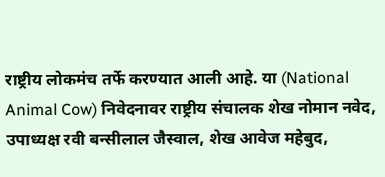राष्ट्रीय लोकमंच तर्फे करण्यात आली आहे. या (National Animal Cow) निवेदनावर राष्ट्रीय संचालक शेख नोमान नवेद, उपाध्यक्ष रवी बन्सीलाल जैस्वाल, शेख आवेज महेबुद,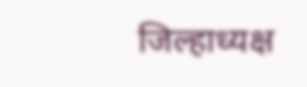जिल्हाध्यक्ष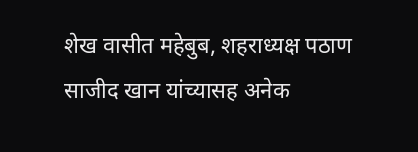शेख वासीत महेबुब, शहराध्यक्ष पठाण साजीद खान यांच्यासह अनेक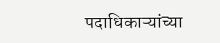पदाधिकाऱ्यांच्या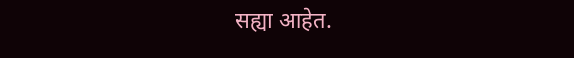सह्या आहेत.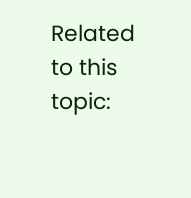Related to this topic: